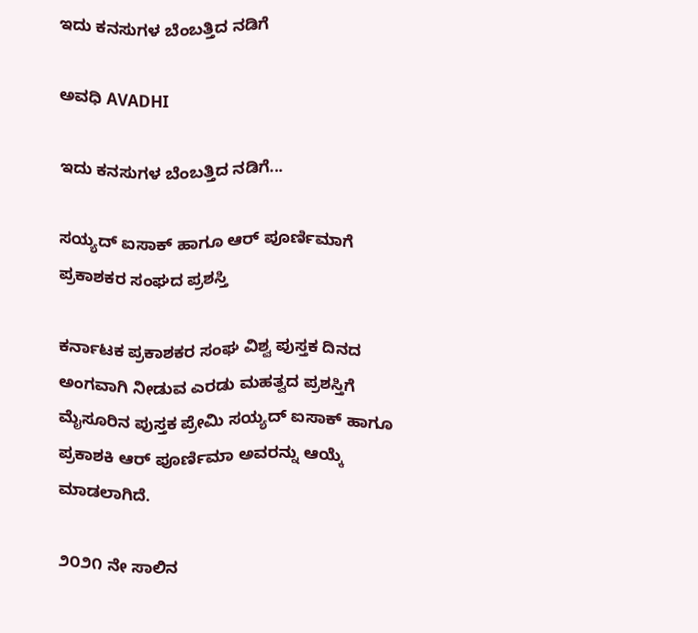ಇದು ಕನಸುಗಳ ಬೆಂಬತ್ತಿದ ನಡಿಗೆ‍

ಅವಧಿ AVADHI

ಇದು ಕನಸುಗಳ ಬೆಂಬತ್ತಿದ ನಡಿಗೆ...

ಸಯ್ಯದ್ ಐಸಾಕ್ ಹಾಗೂ ಆರ್ ಪೂರ್ಣಿಮಾಗೆ ಪ್ರಕಾಶಕರ ಸಂಘದ ಪ್ರಶಸ್ತಿ

ಕರ್ನಾಟಕ ಪ್ರಕಾಶಕರ ಸಂಘ ವಿಶ್ವ ಪುಸ್ತಕ ದಿನದ ಅಂಗವಾಗಿ ನೀಡುವ ಎರಡು ಮಹತ್ವದ ಪ್ರಶಸ್ತಿಗೆ ಮೈಸೂರಿನ ಪುಸ್ತಕ ಪ್ರೇಮಿ ಸಯ್ಯದ್ ಐಸಾಕ್ ಹಾಗೂ ಪ್ರಕಾಶಕಿ ಆರ್ ಪೂರ್ಣಿಮಾ ಅವರನ್ನು ಆಯ್ಕೆ ಮಾಡಲಾಗಿದೆ.

೨೦೨೧ ನೇ ಸಾಲಿನ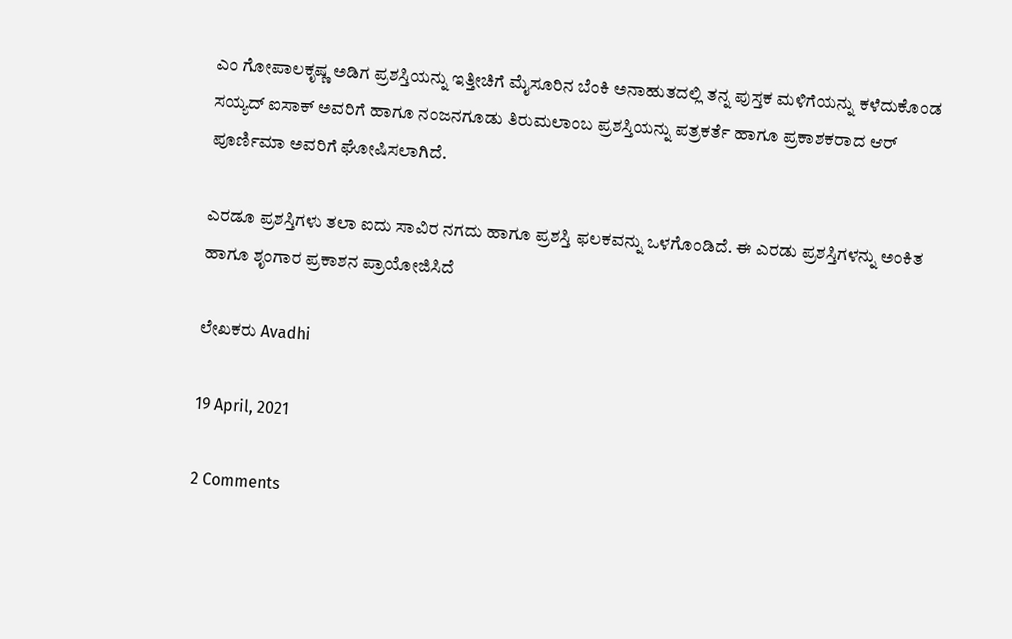ಎಂ ಗೋಪಾಲಕೃಷ್ಣ ಅಡಿಗ ಪ್ರಶಸ್ತಿಯನ್ನು ಇತ್ತೀಚಿಗೆ ಮೈಸೂರಿನ ಬೆಂಕಿ ಅನಾಹುತದಲ್ಲಿ ತನ್ನ ಪುಸ್ತಕ ಮಳಿಗೆಯನ್ನು ಕಳೆದುಕೊಂಡ ಸಯ್ಯದ್ ಐಸಾಕ್ ಅವರಿಗೆ ಹಾಗೂ ನಂಜನಗೂಡು ತಿರುಮಲಾಂಬ ಪ್ರಶಸ್ತಿಯನ್ನು ಪತ್ರಕರ್ತೆ ಹಾಗೂ ಪ್ರಕಾಶಕರಾದ ಆರ್ ಪೂರ್ಣಿಮಾ ಅವರಿಗೆ ಘೋಷಿಸಲಾಗಿದೆ.

ಎರಡೂ ಪ್ರಶಸ್ತಿಗಳು ತಲಾ ಐದು ಸಾವಿರ ನಗದು ಹಾಗೂ ಪ್ರಶಸ್ತಿ ಫಲಕವನ್ನು ಒಳಗೊಂಡಿದೆ. ಈ ಎರಡು ಪ್ರಶಸ್ತಿಗಳನ್ನು ಅಂಕಿತ ಹಾಗೂ ಶೃಂಗಾರ ಪ್ರಕಾಶನ ಪ್ರಾಯೋಜಿಸಿದೆ

ಲೇಖಕರು Avadhi

19 April, 2021

2 Comments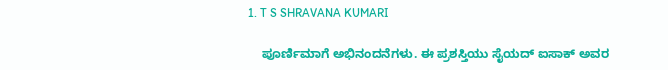1. T S SHRAVANA KUMARI

    ಪೂರ್ಣಿಮಾಗೆ ಅಭಿನಂದನೆಗಳು. ಈ ಪ್ರಶಸ್ತಿಯು ಸೈಯದ್ ಐಸಾಕ್ ಅವರ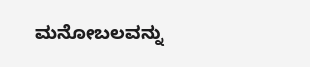ಮನೋಬಲವನ್ನು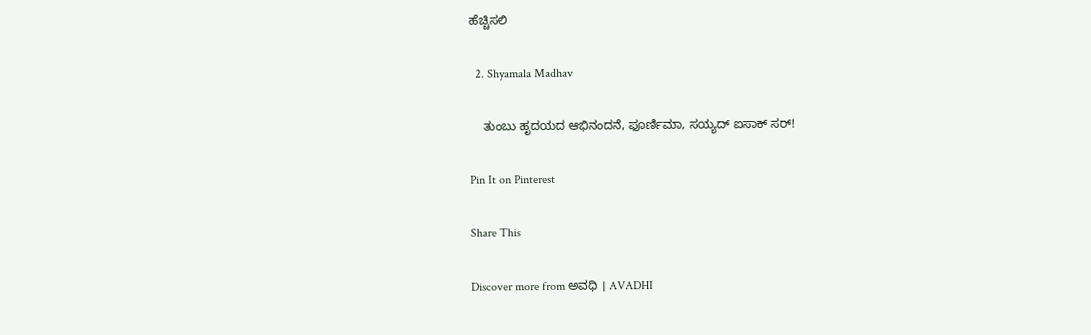ಹೆಚ್ಚಿಸಲಿ

  2. Shyamala Madhav

    ತುಂಬು ಹೃದಯದ ಆಭಿನಂದನೆ, ಫೂರ್ಣಿಮಾ, ಸಯ್ಯದ್ ಐಸಾಕ್ ಸರ್!

Pin It on Pinterest

Share This

Discover more from ಅವಧಿ । AVADHI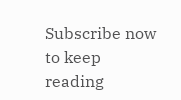Subscribe now to keep reading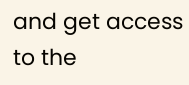and get access to the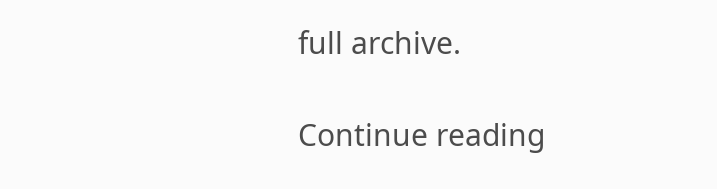full archive.

Continue reading